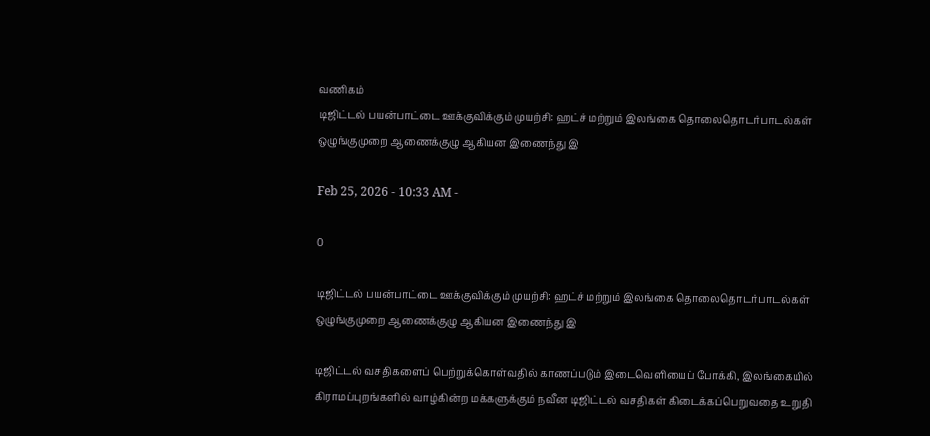வணிகம்
டிஜிட்டல் பயன்பாட்டை ஊக்குவிக்கும் முயற்சி: ஹட்ச் மற்றும் இலங்கை தொலைதொடர்பாடல்கள் ஒழுங்குமுறை ஆணைக்குழு ஆகியன இணைந்து இ

Feb 25, 2026 - 10:33 AM -

0

டிஜிட்டல் பயன்பாட்டை ஊக்குவிக்கும் முயற்சி: ஹட்ச் மற்றும் இலங்கை தொலைதொடர்பாடல்கள் ஒழுங்குமுறை ஆணைக்குழு ஆகியன இணைந்து இ

டிஜிட்டல் வசதிகளைப் பெற்றுக்கொள்வதில் காணப்படும் இடைவெளியைப் போக்கி, இலங்கையில் கிராமப்புறங்களில் வாழ்கின்ற மக்களுக்கும் நவீன டிஜிட்டல் வசதிகள் கிடைக்கப்பெறுவதை உறுதி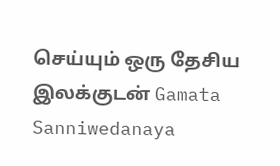செய்யும் ஒரு தேசிய இலக்குடன் Gamata Sanniwedanaya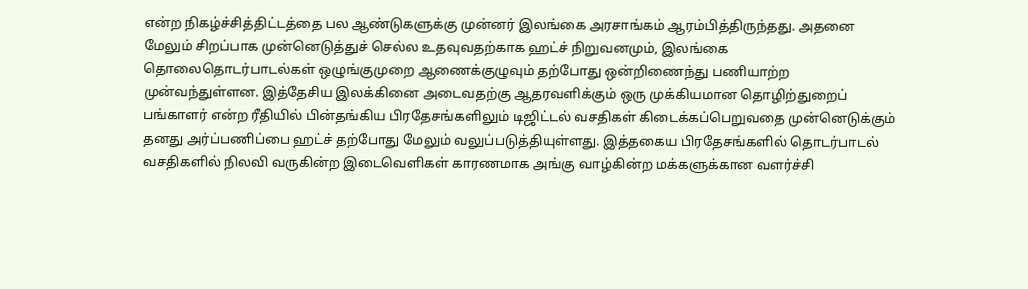என்ற நிகழ்ச்சித்திட்டத்தை பல ஆண்டுகளுக்கு முன்னர் இலங்கை அரசாங்கம் ஆரம்பித்திருந்தது. அதனை மேலும் சிறப்பாக முன்னெடுத்துச் செல்ல உதவுவதற்காக ஹட்ச் நிறுவனமும், இலங்கை தொலைதொடர்பாடல்கள் ஒழுங்குமுறை ஆணைக்குழுவும் தற்போது ஒன்றிணைந்து பணியாற்ற முன்வந்துள்ளன. இத்தேசிய இலக்கினை அடைவதற்கு ஆதரவளிக்கும் ஒரு முக்கியமான தொழிற்துறைப் பங்காளர் என்ற ரீதியில் பின்தங்கிய பிரதேசங்களிலும் டிஜிட்டல் வசதிகள் கிடைக்கப்பெறுவதை முன்னெடுக்கும் தனது அர்ப்பணிப்பை ஹட்ச் தற்போது மேலும் வலுப்படுத்தியுள்ளது. இத்தகைய பிரதேசங்களில் தொடர்பாடல் வசதிகளில் நிலவி வருகின்ற இடைவெளிகள் காரணமாக அங்கு வாழ்கின்ற மக்களுக்கான வளர்ச்சி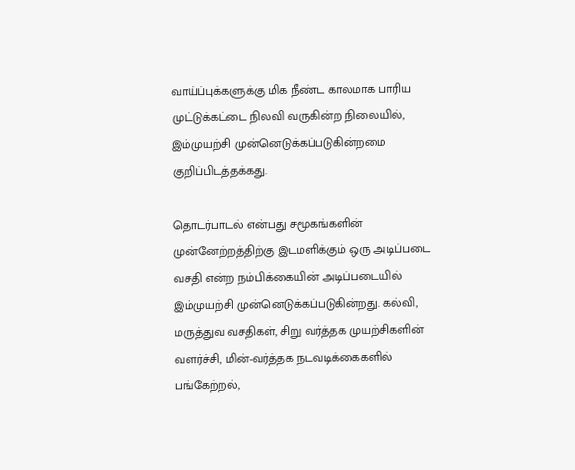வாய்ப்புக்களுக்கு மிக நீண்ட காலமாக பாரிய முட்டுக்கட்டை நிலவி வருகின்ற நிலையில், இம்முயற்சி முன்னெடுக்கப்படுகின்றமை குறிப்பிடத்தக்கது.

தொடர்பாடல் என்பது சமூகங்களின் முன்னேற்றத்திற்கு இடமளிக்கும் ஒரு அடிப்படை வசதி என்ற நம்பிக்கையின் அடிப்படையில் இம்முயற்சி முன்னெடுக்கப்படுகின்றது. கல்வி, மருத்துவ வசதிகள், சிறு வர்த்தக முயற்சிகளின் வளர்ச்சி, மின்-வர்த்தக நடவடிக்கைகளில் பங்கேற்றல்,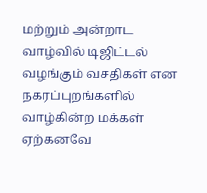மற்றும் அன்றாட வாழ்வில் டிஜிட்டல் வழங்கும் வசதிகள் என நகரப்புறங்களில் வாழ்கின்ற மக்கள் ஏற்கனவே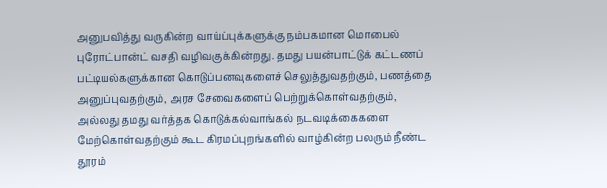அனுபவித்து வருகின்ற வாய்ப்புக்களுக்கு நம்பகமான மொபைல் புரோட்பான்ட் வசதி வழிவகுக்கின்றது. தமது பயன்பாட்டுக் கட்டணப் பட்டியல்களுக்கான கொடுப்பனவுகளைச் செலுத்துவதற்கும், பணத்தை அனுப்புவதற்கும், அரச சேவைகளைப் பெற்றுக்கொள்வதற்கும், அல்லது தமது வர்த்தக கொடுக்கல்வாங்கல் நடவடிக்கைகளை மேற்கொள்வதற்கும் கூட கிரமப்புறங்களில் வாழ்கின்ற பலரும் நீண்ட தூரம்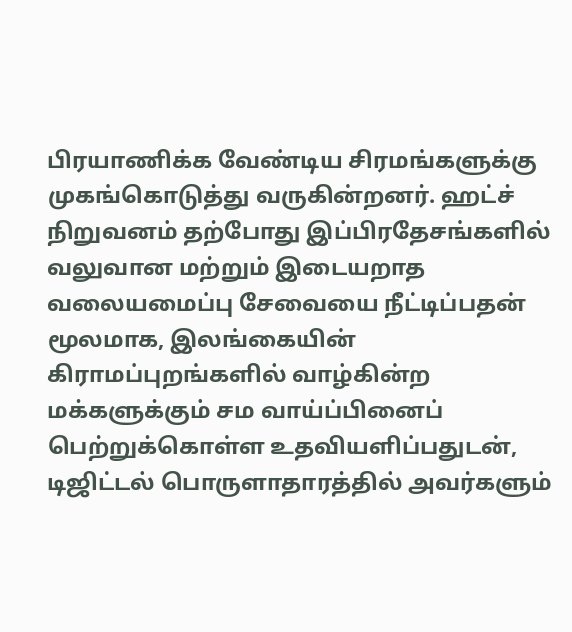பிரயாணிக்க வேண்டிய சிரமங்களுக்கு முகங்கொடுத்து வருகின்றனர். ஹட்ச் நிறுவனம் தற்போது இப்பிரதேசங்களில் வலுவான மற்றும் இடையறாத வலையமைப்பு சேவையை நீட்டிப்பதன் மூலமாக, இலங்கையின் கிராமப்புறங்களில் வாழ்கின்ற மக்களுக்கும் சம வாய்ப்பினைப் பெற்றுக்கொள்ள உதவியளிப்பதுடன், டிஜிட்டல் பொருளாதாரத்தில் அவர்களும்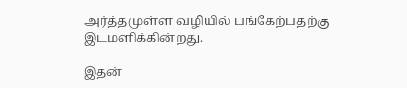அர்த்தமுள்ள வழியில் பங்கேற்பதற்கு இடமளிக்கின்றது.

இதன்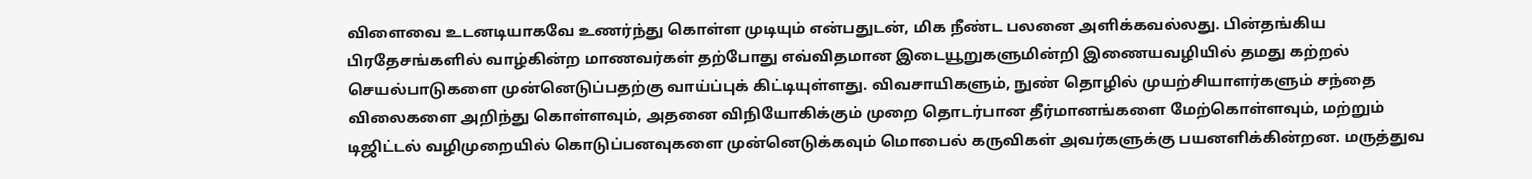விளைவை உடனடியாகவே உணர்ந்து கொள்ள முடியும் என்பதுடன், மிக நீண்ட பலனை அளிக்கவல்லது. பின்தங்கிய பிரதேசங்களில் வாழ்கின்ற மாணவர்கள் தற்போது எவ்விதமான இடையூறுகளுமின்றி இணையவழியில் தமது கற்றல் செயல்பாடுகளை முன்னெடுப்பதற்கு வாய்ப்புக் கிட்டியுள்ளது. விவசாயிகளும், நுண் தொழில் முயற்சியாளர்களும் சந்தை விலைகளை அறிந்து கொள்ளவும், அதனை விநியோகிக்கும் முறை தொடர்பான தீர்மானங்களை மேற்கொள்ளவும், மற்றும் டிஜிட்டல் வழிமுறையில் கொடுப்பனவுகளை முன்னெடுக்கவும் மொபைல் கருவிகள் அவர்களுக்கு பயனளிக்கின்றன. மருத்துவ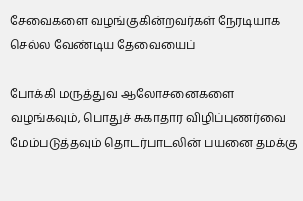சேவைகளை வழங்குகின்றவர்கள் நேரடியாக செல்ல வேண்டிய தேவையைப்

போக்கி மருத்துவ ஆலோசனைகளை வழங்கவும், பொதுச் சுகாதார விழிப்புணர்வை மேம்படுத்தவும் தொடர்பாடலின் பயனை தமக்கு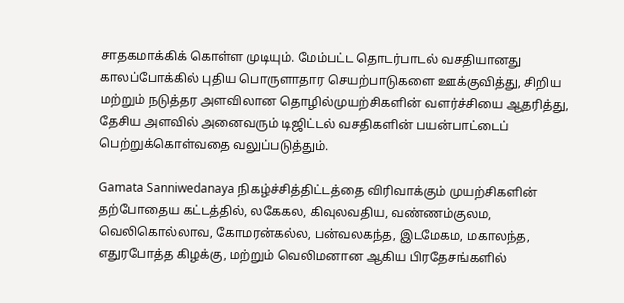சாதகமாக்கிக் கொள்ள முடியும். மேம்பட்ட தொடர்பாடல் வசதியானது காலப்போக்கில் புதிய பொருளாதார செயற்பாடுகளை ஊக்குவித்து, சிறிய மற்றும் நடுத்தர அளவிலான தொழில்முயற்சிகளின் வளர்ச்சியை ஆதரித்து, தேசிய அளவில் அனைவரும் டிஜிட்டல் வசதிகளின் பயன்பாட்டைப் பெற்றுக்கொள்வதை வலுப்படுத்தும்.

Gamata Sanniwedanaya நிகழ்ச்சித்திட்டத்தை விரிவாக்கும் முயற்சிகளின் தற்போதைய கட்டத்தில், லகேகல, கிவுலவதிய, வண்ணம்குலம, வெலிகொல்லாவ, கோமரன்கல்ல, பன்வலகந்த, இடமேகம, மகாலந்த, எதுரபோத்த கிழக்கு, மற்றும் வெலிமனான ஆகிய பிரதேசங்களில்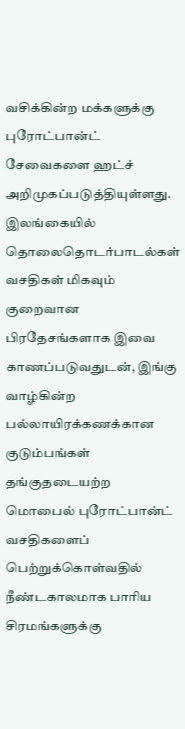வசிக்கின்ற மக்களுக்கு புரோட்பான்ட் சேவைகளை ஹட்ச் அறிமுகப்படுத்தியுள்ளது. இலங்கையில் தொலைதொடர்பாடல்கள் வசதிகள் மிகவும் குறைவான பிரதேசங்களாக இவை காணப்படுவதுடன், இங்கு வாழ்கின்ற பல்லாயிரக்கணக்கான குடும்பங்கள் தங்குதடையற்ற மொபைல் புரோட்பான்ட் வசதிகளைப் பெற்றுக்கொள்வதில் நீண்டகாலமாக பாரிய சிரமங்களுக்கு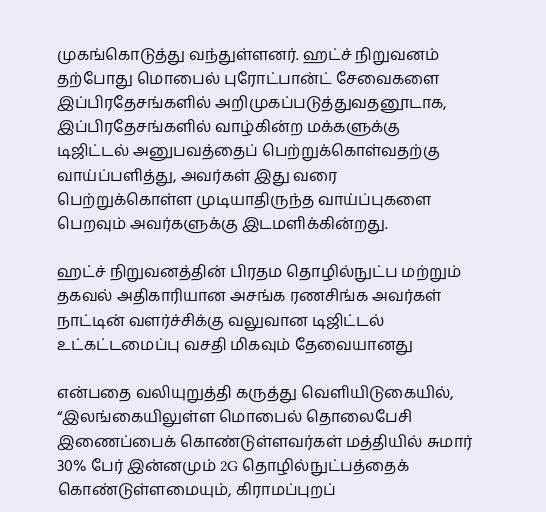முகங்கொடுத்து வந்துள்ளனர். ஹட்ச் நிறுவனம் தற்போது மொபைல் புரோட்பான்ட் சேவைகளை இப்பிரதேசங்களில் அறிமுகப்படுத்துவதனூடாக, இப்பிரதேசங்களில் வாழ்கின்ற மக்களுக்கு டிஜிட்டல் அனுபவத்தைப் பெற்றுக்கொள்வதற்கு வாய்ப்பளித்து, அவர்கள் இது வரை பெற்றுக்கொள்ள முடியாதிருந்த வாய்ப்புகளை பெறவும் அவர்களுக்கு இடமளிக்கின்றது.

ஹட்ச் நிறுவனத்தின் பிரதம தொழில்நுட்ப மற்றும் தகவல் அதிகாரியான அசங்க ரணசிங்க அவர்கள் நாட்டின் வளர்ச்சிக்கு வலுவான டிஜிட்டல் உட்கட்டமைப்பு வசதி மிகவும் தேவையானது

என்பதை வலியுறுத்தி கருத்து வெளியிடுகையில், “இலங்கையிலுள்ள மொபைல் தொலைபேசி இணைப்பைக் கொண்டுள்ளவர்கள் மத்தியில் சுமார் 30% பேர் இன்னமும் 2G தொழில்நுட்பத்தைக் கொண்டுள்ளமையும், கிராமப்புறப்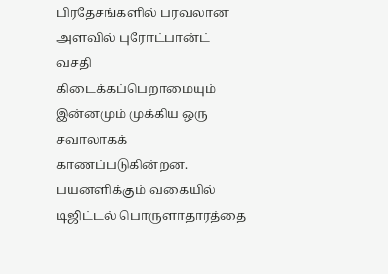பிரதேசங்களில் பரவலான அளவில் புரோட்பான்ட் வசதி கிடைக்கப்பெறாமையும் இன்னமும் முக்கிய ஒரு சவாலாகக் காணப்படுகின்றன. பயனளிக்கும் வகையில் டிஜிட்டல் பொருளாதாரத்தை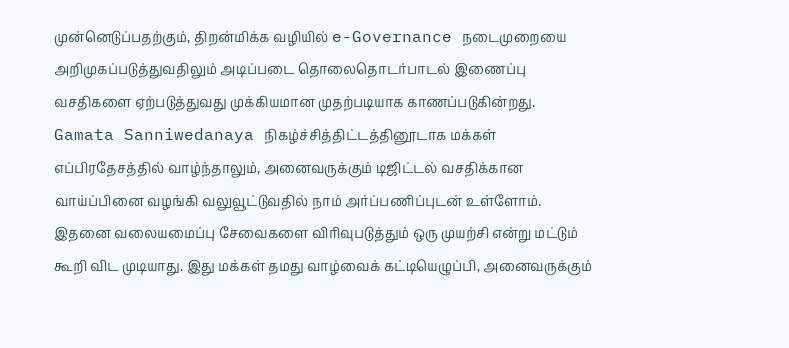முன்னெடுப்பதற்கும், திறன்மிக்க வழியில் e-Governance நடைமுறையை அறிமுகப்படுத்துவதிலும் அடிப்படை தொலைதொடர்பாடல் இணைப்பு வசதிகளை ஏற்படுத்துவது முக்கியமான முதற்படியாக காணப்படுகின்றது. Gamata Sanniwedanaya நிகழ்ச்சித்திட்டத்தினூடாக மக்கள் எப்பிரதேசத்தில் வாழ்ந்தாலும், அனைவருக்கும் டிஜிட்டல் வசதிக்கான வாய்ப்பினை வழங்கி வலுவூட்டுவதில் நாம் அர்ப்பணிப்புடன் உள்ளோம். இதனை வலையமைப்பு சேவைகளை விரிவுபடுத்தும் ஒரு முயற்சி என்று மட்டும் கூறி விட முடியாது. இது மக்கள் தமது வாழ்வைக் கட்டியெழுப்பி, அனைவருக்கும்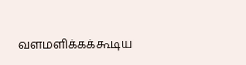வளமளிக்கக்கூடிய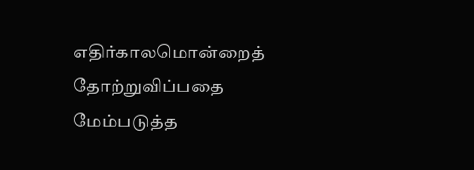எதிர்காலமொன்றைத் தோற்றுவிப்பதை மேம்படுத்த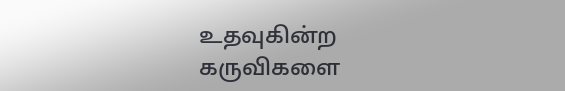உதவுகின்ற கருவிகளை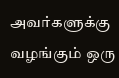அவர்களுக்கு வழங்கும் ஒரு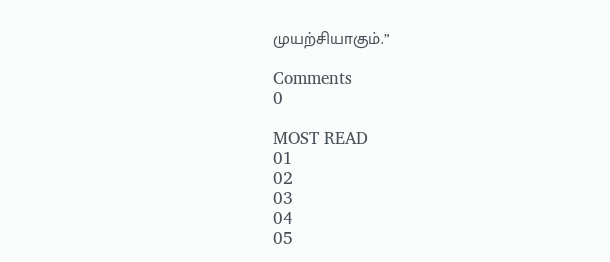முயற்சியாகும்.”

Comments
0

MOST READ
01
02
03
04
05